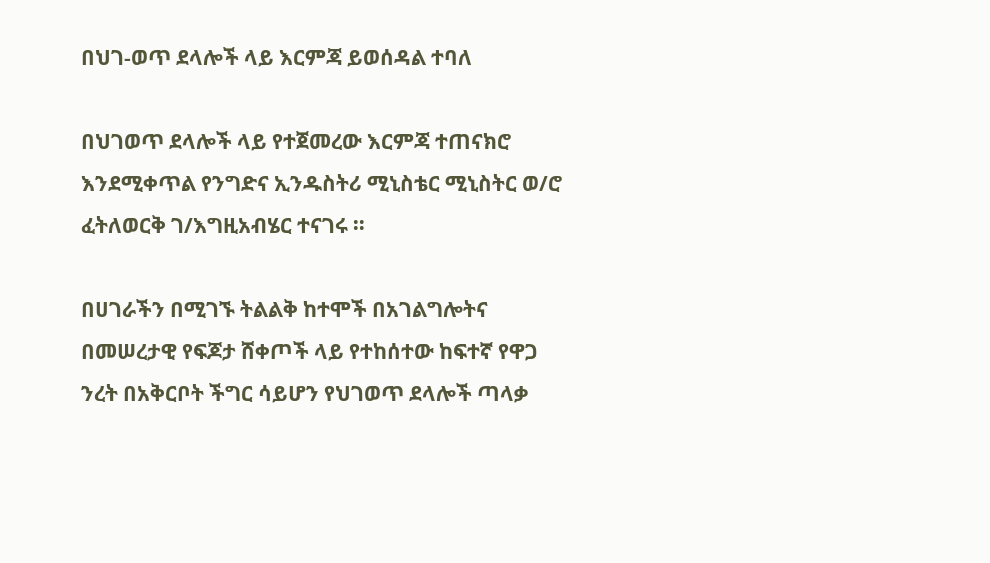በህገ-ወጥ ደላሎች ላይ እርምጃ ይወሰዳል ተባለ

በህገወጥ ደላሎች ላይ የተጀመረው እርምጃ ተጠናክሮ እንደሚቀጥል የንግድና ኢንዱስትሪ ሚኒስቴር ሚኒስትር ወ/ሮ ፈትለወርቅ ገ/እግዚአብሄር ተናገሩ ፡፡

በሀገራችን በሚገኙ ትልልቅ ከተሞች በአገልግሎትና በመሠረታዊ የፍጆታ ሸቀጦች ላይ የተከሰተው ከፍተኛ የዋጋ ንረት በአቅርቦት ችግር ሳይሆን የህገወጥ ደላሎች ጣላቃ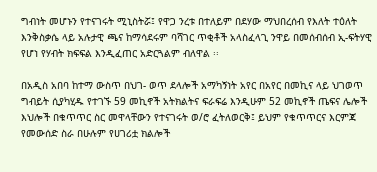ግብነት መሆኑን የተናገሩት ሚኒስትሯ፤ የዋጋ ንረቱ በተለይም በደሃው ማህበረሰብ የእለት ተዕለት እንቅስቃሴ ላይ አሉታዊ ጫና ከማሳደሩም ባሻገር ጥቂቶች አላስፈላጊ ንዋይ በመሰብሰብ ኢ-ፍትሃዊ የሆነ የሃብት ክፍፍል እንዲፈጠር አድርጓልም ብለዋል ፡፡

በአዲስ አበባ ከተማ ውስጥ በህገ- ወጥ ደላሎች አማካኝነት አየር በአየር በመኪና ላይ ህገወጥ ግብይት ሲያካሂዱ የተገኙ 59 መኪኖች አትክልትና ፍራፍሬ እንዲሁም 52 መኪኖች ጤፍና ሌሎች እህሎች በቁጥጥር ስር መዋላቸውን የተናገሩት ወ/ሮ ፈትለወርቅ፤ ይህም የቁጥጥርና እርምጃ የመውሰድ ስራ በሁሉም የሀገሪቷ ክልሎች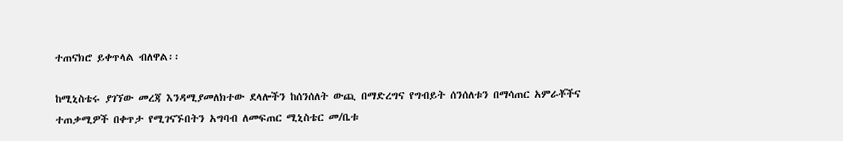ተጠናክሮ ይቀጥላል ብለዋል፡፡

ከሚኒስቴሩ ያገኘው መረጃ እንዳሚያመለክተው ደላሎችን ከሰንሰለት ውጪ በማድረግና የግብይት ሰንሰለቱን በማሳጠር አምራቾችና ተጠቃሚዎች በቀጥታ የሚገናኙበትን አግባብ ለመፍጠር ሚኒስቴር መ/ቤቱ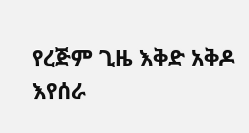የረጅም ጊዜ እቅድ አቅዶ እየሰራ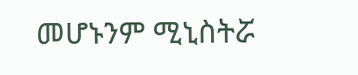መሆኑንም ሚኒስትሯ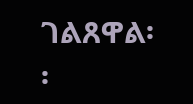ገልጸዋል፡፡